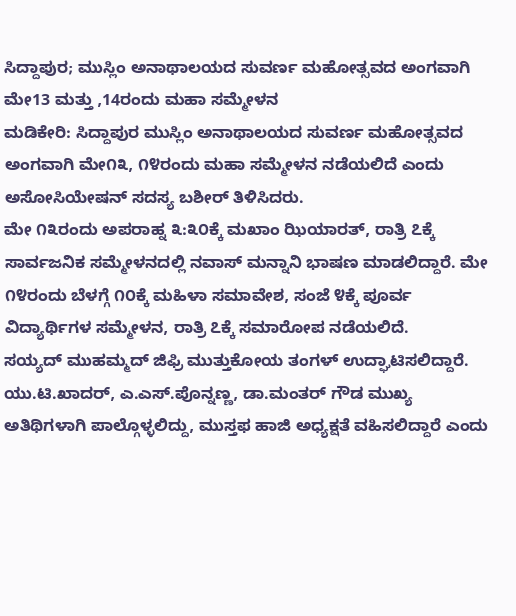ಸಿದ್ದಾಪುರ; ಮುಸ್ಲಿಂ ಅನಾಥಾಲಯದ ಸುವರ್ಣ ಮಹೋತ್ಸವದ ಅಂಗವಾಗಿ ಮೇ13 ಮತ್ತು ,14ರಂದು ಮಹಾ ಸಮ್ಮೇಳನ
ಮಡಿಕೇರಿ: ಸಿದ್ದಾಪುರ ಮುಸ್ಲಿಂ ಅನಾಥಾಲಯದ ಸುವರ್ಣ ಮಹೋತ್ಸವದ ಅಂಗವಾಗಿ ಮೇ೧೩, ೧೪ರಂದು ಮಹಾ ಸಮ್ಮೇಳನ ನಡೆಯಲಿದೆ ಎಂದು ಅಸೋಸಿಯೇಷನ್ ಸದಸ್ಯ ಬಶೀರ್ ತಿಳಿಸಿದರು.
ಮೇ ೧೩ರಂದು ಅಪರಾಹ್ನ ೩:೩೦ಕ್ಕೆ ಮಖಾಂ ಝಿಯಾರತ್, ರಾತ್ರಿ ೭ಕ್ಕೆ ಸಾರ್ವಜನಿಕ ಸಮ್ಮೇಳನದಲ್ಲಿ ನವಾಸ್ ಮನ್ನಾನಿ ಭಾಷಣ ಮಾಡಲಿದ್ದಾರೆ. ಮೇ ೧೪ರಂದು ಬೆಳಗ್ಗೆ ೧೦ಕ್ಕೆ ಮಹಿಳಾ ಸಮಾವೇಶ, ಸಂಜೆ ೪ಕ್ಕೆ ಪೂರ್ವ ವಿದ್ಯಾರ್ಥಿಗಳ ಸಮ್ಮೇಳನ, ರಾತ್ರಿ ೭ಕ್ಕೆ ಸಮಾರೋಪ ನಡೆಯಲಿದೆ.
ಸಯ್ಯದ್ ಮುಹಮ್ಮದ್ ಜಿಫ್ರಿ ಮುತ್ತುಕೋಯ ತಂಗಳ್ ಉದ್ಘಾಟಿಸಲಿದ್ದಾರೆ. ಯು.ಟಿ.ಖಾದರ್, ಎ.ಎಸ್.ಪೊನ್ನಣ್ಣ, ಡಾ.ಮಂತರ್ ಗೌಡ ಮುಖ್ಯ ಅತಿಥಿಗಳಾಗಿ ಪಾಲ್ಗೊಳ್ಳಲಿದ್ದು, ಮುಸ್ತಫ ಹಾಜಿ ಅಧ್ಯಕ್ಷತೆ ವಹಿಸಲಿದ್ದಾರೆ ಎಂದು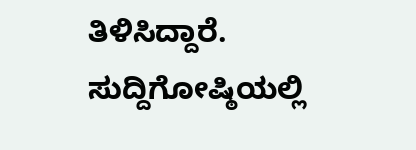ತಿಳಿಸಿದ್ದಾರೆ. ಸುದ್ದಿಗೋಷ್ಠಿಯಲ್ಲಿ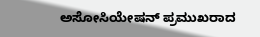ಅಸೋಸಿಯೇಷನ್ ಪ್ರಮುಖರಾದ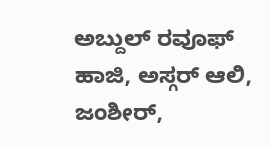ಅಬ್ದುಲ್ ರವೂಫ್ ಹಾಜಿ, ಅಸ್ಗರ್ ಆಲಿ, ಜಂಶೀರ್,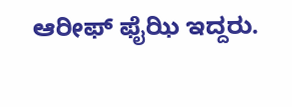ಆರೀಫ್ ಫೈಝಿ ಇದ್ದರು.